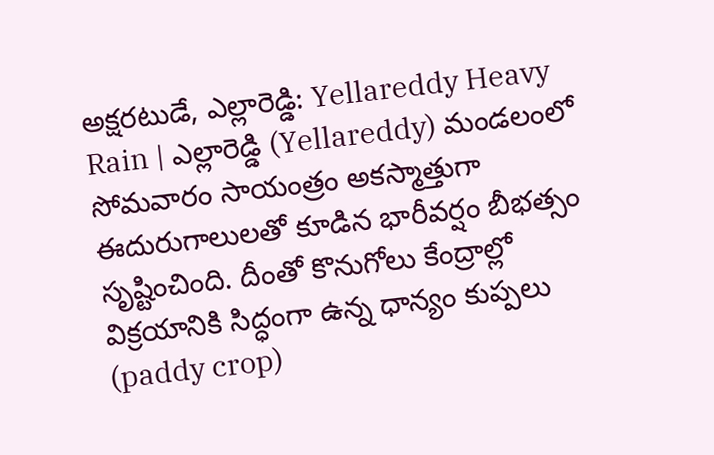అక్షరటుడే, ఎల్లారెడ్డి: Yellareddy Heavy Rain | ఎల్లారెడ్డి (Yellareddy) మండలంలో సోమవారం సాయంత్రం అకస్మాత్తుగా ఈదురుగాలులతో కూడిన భారీవర్షం బీభత్సం సృష్టించింది. దీంతో కొనుగోలు కేంద్రాల్లో విక్రయానికి సిద్ధంగా ఉన్న ధాన్యం కుప్పలు (paddy crop)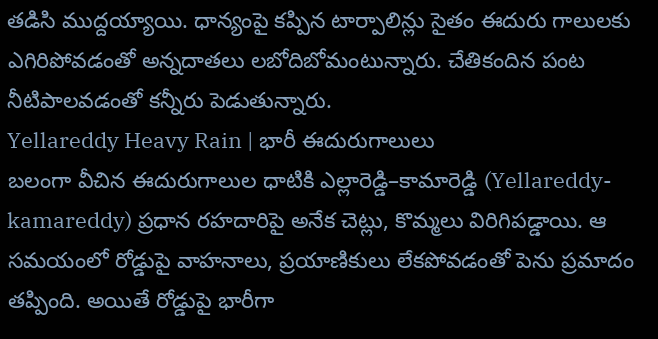తడిసి ముద్దయ్యాయి. ధాన్యంపై కప్పిన టార్పాలిన్లు సైతం ఈదురు గాలులకు ఎగిరిపోవడంతో అన్నదాతలు లబోదిబోమంటున్నారు. చేతికందిన పంట నీటిపాలవడంతో కన్నీరు పెడుతున్నారు.
Yellareddy Heavy Rain | భారీ ఈదురుగాలులు
బలంగా వీచిన ఈదురుగాలుల ధాటికి ఎల్లారెడ్డి–కామారెడ్డి (Yellareddy-kamareddy) ప్రధాన రహదారిపై అనేక చెట్లు, కొమ్మలు విరిగిపడ్డాయి. ఆ సమయంలో రోడ్డుపై వాహనాలు, ప్రయాణికులు లేకపోవడంతో పెను ప్రమాదం తప్పింది. అయితే రోడ్డుపై భారీగా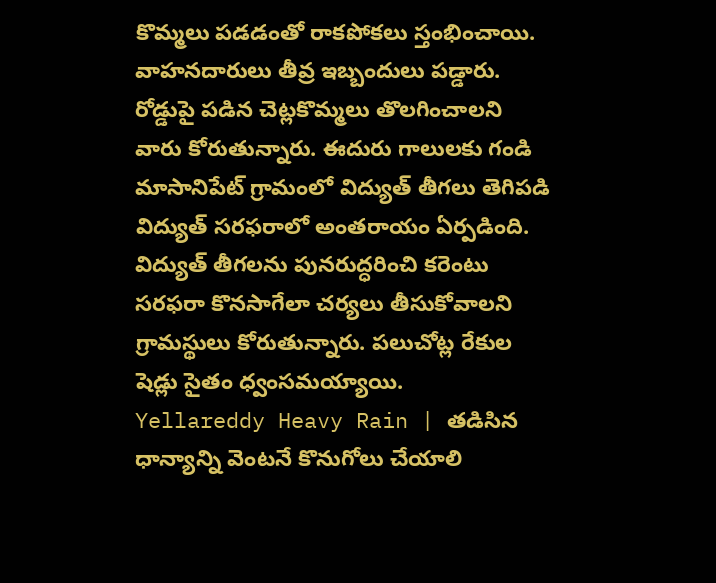కొమ్మలు పడడంతో రాకపోకలు స్తంభించాయి. వాహనదారులు తీవ్ర ఇబ్బందులు పడ్డారు. రోడ్డుపై పడిన చెట్లకొమ్మలు తొలగించాలని వారు కోరుతున్నారు. ఈదురు గాలులకు గండి మాసానిపేట్ గ్రామంలో విద్యుత్ తీగలు తెగిపడి విద్యుత్ సరఫరాలో అంతరాయం ఏర్పడింది. విద్యుత్ తీగలను పునరుద్ధరించి కరెంటు సరఫరా కొనసాగేలా చర్యలు తీసుకోవాలని గ్రామస్థులు కోరుతున్నారు. పలుచోట్ల రేకుల షెడ్లు సైతం ధ్వంసమయ్యాయి.
Yellareddy Heavy Rain | తడిసిన ధాన్యాన్ని వెంటనే కొనుగోలు చేయాలి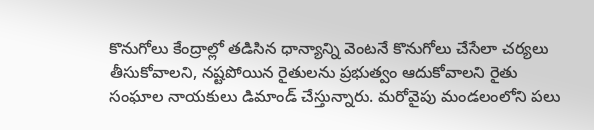కొనుగోలు కేంద్రాల్లో తడిసిన ధాన్యాన్ని వెంటనే కొనుగోలు చేసేలా చర్యలు తీసుకోవాలని, నష్టపోయిన రైతులను ప్రభుత్వం ఆదుకోవాలని రైతు సంఘాల నాయకులు డిమాండ్ చేస్తున్నారు. మరోవైపు మండలంలోని పలు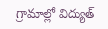గ్రామాల్లో విద్యుత్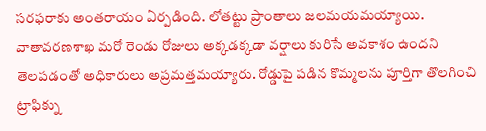సరఫరాకు అంతరాయం ఏర్పడింది. లోతట్టు ప్రాంతాలు జలమయమయ్యాయి. వాతావరణశాఖ మరో రెండు రోజులు అక్కడక్కడా వర్షాలు కురిసే అవకాశం ఉందని తెలపడంతో అధికారులు అప్రమత్తమయ్యారు. రోడ్డుపై పడిన కొమ్మలను పూర్తిగా తొలగించి ట్రాఫిక్ను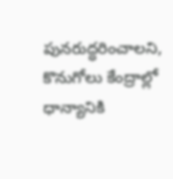పునరుద్ధరించాలని, కొనుగోలు కేంద్రాల్లో ధాన్యానికి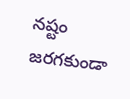నష్టం జరగకుండా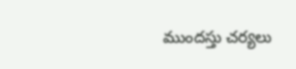ముందస్తు చర్యలు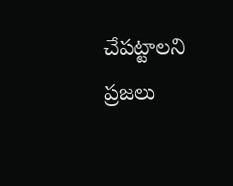చేపట్టాలని ప్రజలు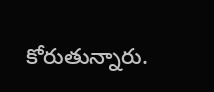కోరుతున్నారు.